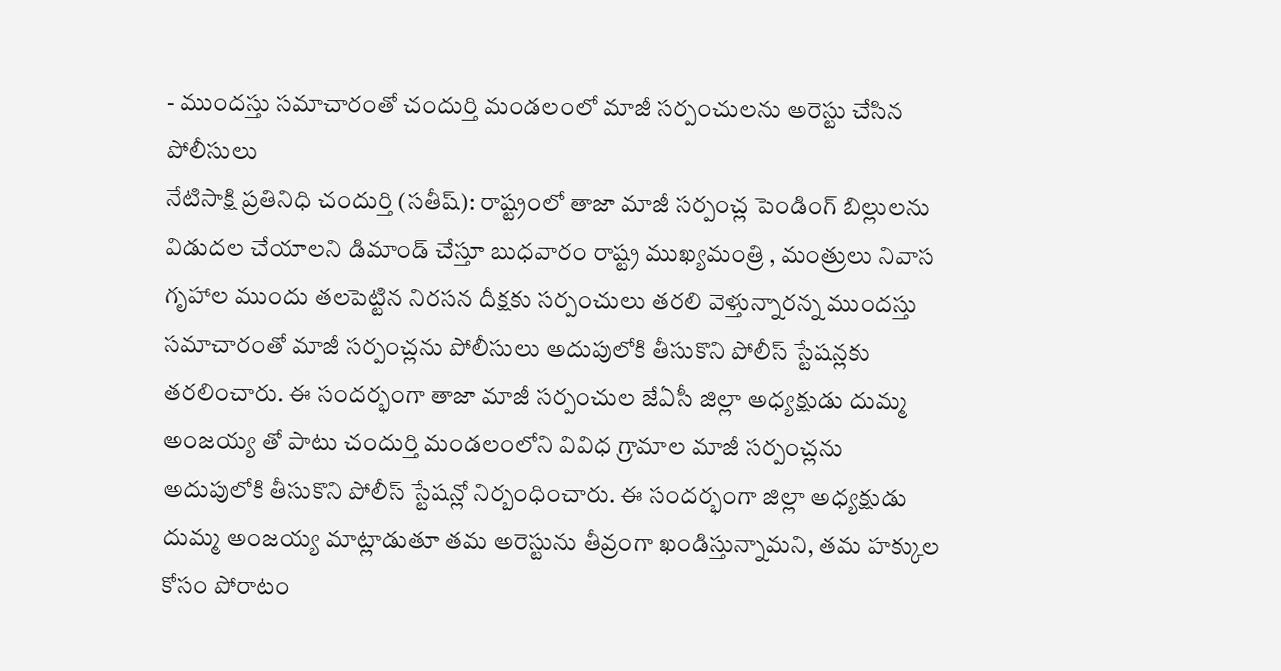- ముందస్తు సమాచారంతో చందుర్తి మండలంలో మాజీ సర్పంచులను అరెస్టు చేసిన పోలీసులు
నేటిసాక్షి ప్రతినిధి చందుర్తి (సతీష్): రాష్ట్రంలో తాజా మాజీ సర్పంచ్ల పెండింగ్ బిల్లులను విడుదల చేయాలని డిమాండ్ చేస్తూ బుధవారం రాష్ట్ర ముఖ్యమంత్రి , మంత్రులు నివాస గృహాల ముందు తలపెట్టిన నిరసన దీక్షకు సర్పంచులు తరలి వెళ్తున్నారన్న ముందస్తు సమాచారంతో మాజీ సర్పంచ్లను పోలీసులు అదుపులోకి తీసుకొని పోలీస్ స్టేషన్లకు తరలించారు. ఈ సందర్భంగా తాజా మాజీ సర్పంచుల జేఏసీ జిల్లా అధ్యక్షుడు దుమ్మ అంజయ్య తో పాటు చందుర్తి మండలంలోని వివిధ గ్రామాల మాజీ సర్పంచ్లను అదుపులోకి తీసుకొని పోలీస్ స్టేషన్లో నిర్బంధించారు. ఈ సందర్భంగా జిల్లా అధ్యక్షుడు దుమ్మ అంజయ్య మాట్లాడుతూ తమ అరెస్టును తీవ్రంగా ఖండిస్తున్నామని, తమ హక్కుల కోసం పోరాటం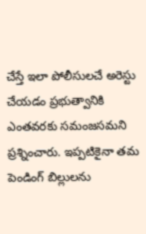చేస్తే ఇలా పోలీసులచే అరెస్టు చేయడం ప్రభుత్వానికి ఎంతవరకు సమంజసమని ప్రశ్నించారు. ఇప్పటికైనా తమ పెండింగ్ బిల్లులను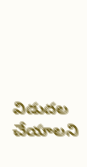విడుదల చేయాలని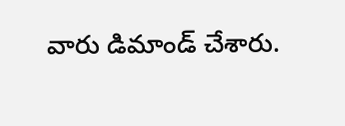వారు డిమాండ్ చేశారు.